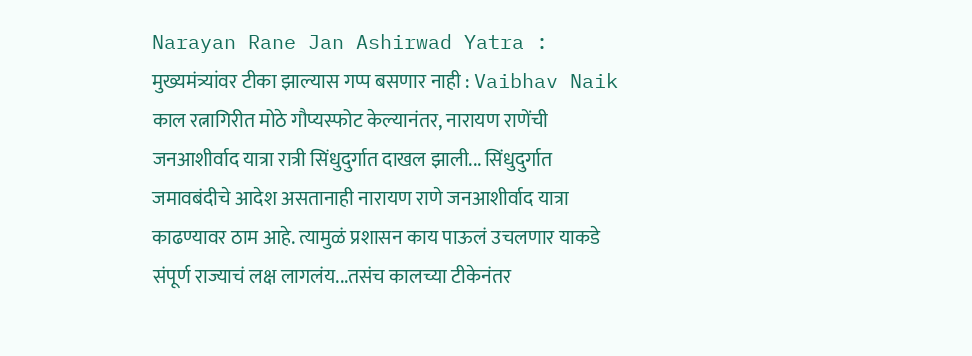Narayan Rane Jan Ashirwad Yatra : मुख्यमंत्र्यांवर टीका झाल्यास गप्प बसणार नाही : Vaibhav Naik
काल रत्नागिरीत मोठे गौप्यस्फोट केल्यानंतर, नारायण राणेंची जनआशीर्वाद यात्रा रात्री सिंधुदुर्गात दाखल झाली... सिंधुदुर्गात जमावबंदीचे आदेश असतानाही नारायण राणे जनआशीर्वाद यात्रा काढण्यावर ठाम आहे. त्यामुळं प्रशासन काय पाऊलं उचलणार याकडे संपूर्ण राज्याचं लक्ष लागलंय...तसंच कालच्या टीकेनंतर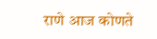राणे आज कोणते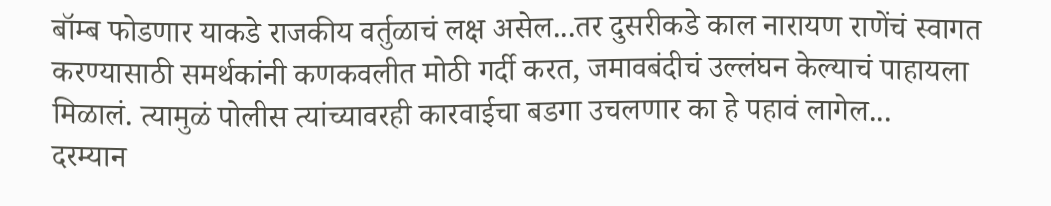बॉम्ब फोडणार याकडे राजकीय वर्तुळाचं लक्ष असेल...तर दुसरीकडे काल नारायण राणेंचं स्वागत करण्यासाठी समर्थकांनी कणकवलीत मोठी गर्दी करत, जमावबंदीचं उल्लंघन केल्याचं पाहायला मिळालं. त्यामुळं पोलीस त्यांच्यावरही कारवाईचा बडगा उचलणार का हे पहावं लागेल...
दरम्यान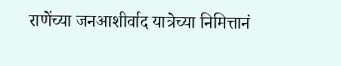राणेंच्या जनआशीर्वाद यात्रेच्या निमित्तानं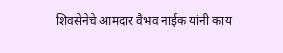शिवसेनेचे आमदार वैभव नाईक यांनी काय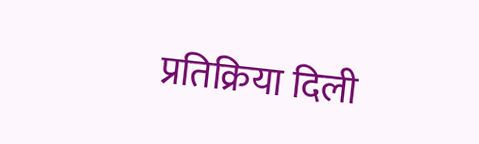प्रतिक्रिया दिली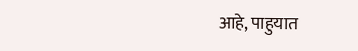आहे, पाहुयात